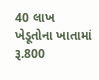40 લાખ ખેડૂતોના ખાતામાં રૂ.800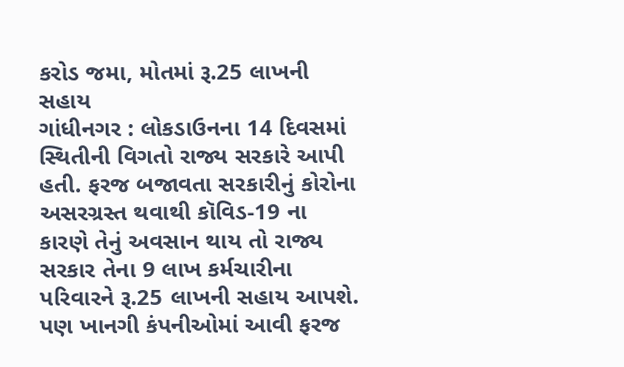કરોડ જમા, મોતમાં રૂ.25 લાખની સહાય
ગાંધીનગર : લોકડાઉનના 14 દિવસમાં સ્થિતીની વિગતો રાજ્ય સરકારે આપી હતી. ફરજ બજાવતા સરકારીનું કોરોના અસરગ્રસ્ત થવાથી કૉવિડ-19 ના કારણે તેનું અવસાન થાય તો રાજ્ય સરકાર તેના 9 લાખ કર્મચારીના પરિવારને રૂ.25 લાખની સહાય આપશે. પણ ખાનગી કંપનીઓમાં આવી ફરજ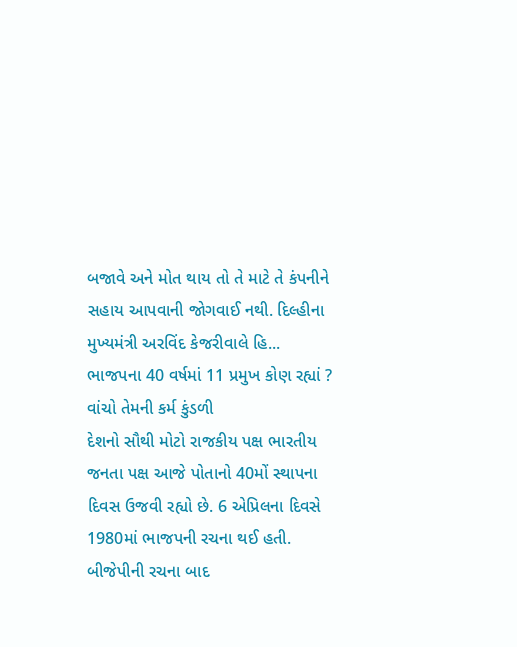બજાવે અને મોત થાય તો તે માટે તે કંપનીને સહાય આપવાની જોગવાઈ નથી. દિલ્હીના મુખ્યમંત્રી અરવિંદ કેજરીવાલે હિ...
ભાજપના 40 વર્ષમાં 11 પ્રમુખ કોણ રહ્યાં ? વાંચો તેમની કર્મ કુંડળી
દેશનો સૌથી મોટો રાજકીય પક્ષ ભારતીય જનતા પક્ષ આજે પોતાનો 40મોં સ્થાપના દિવસ ઉજવી રહ્યો છે. 6 એપ્રિલના દિવસે 1980માં ભાજપની રચના થઈ હતી. બીજેપીની રચના બાદ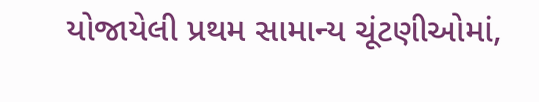યોજાયેલી પ્રથમ સામાન્ય ચૂંટણીઓમાં,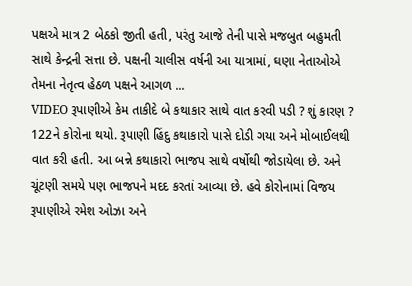પક્ષએ માત્ર 2 બેઠકો જીતી હતી, પરંતુ આજે તેની પાસે મજબુત બહુમતી સાથે કેન્દ્રની સત્તા છે. પક્ષની ચાલીસ વર્ષની આ યાત્રામાં, ઘણા નેતાઓએ તેમના નેતૃત્વ હેઠળ પક્ષને આગળ ...
VIDEO રૂપાણીએ કેમ તાકીદે બે કથાકાર સાથે વાત કરવી પડી ? શું કારણ ?
122ને કોરોના થયો. રૂપાણી હિંદુ કથાકારો પાસે દોડી ગયા અને મોબાઈલથી વાત કરી હતી. આ બન્ને કથાકારો ભાજપ સાથે વર્ષોથી જોડાયેલા છે. અને ચૂંટણી સમયે પણ ભાજપને મદદ કરતાં આવ્યા છે. હવે કોરોનામાં વિજય રૂપાણીએ રમેશ ઓઝા અને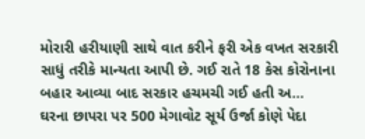મોરારી હરીયાણી સાથે વાત કરીને ફરી એક વખત સરકારી સાધું તરીકે માન્યતા આપી છે. ગઈ રાતે 18 કેસ કોરોનાના બહાર આવ્યા બાદ સરકાર હચમચી ગઈ હતી અ...
ઘરના છાપરા પર 500 મેગાવોટ સૂર્ય ઉર્જા કોણે પેદા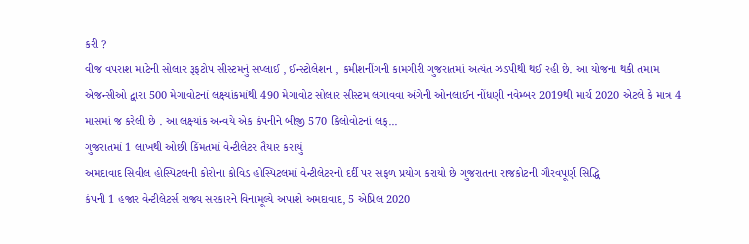કરી ?
વીજ વપરાશ માટેની સોલાર રૂફટોપ સીસ્ટમનું સપ્લાઈ , ઈન્સ્ટોલેશન , કમીશનીંગની કામગીરી ગુજરાતમાં અત્યંત ઝડપીથી થઈ રહી છે. આ યોજના થકી તમામ એજન્સીઓ દ્વારા 500 મેગાવોટનાં લક્ષ્યાંકમાંથી 490 મેગાવોટ સોલાર સીસ્ટમ લગાવવા અંગેની ઓનલાઈન નોંધણી નવેમ્બર 2019થી માર્ચ 2020 એટલે કે માત્ર 4 માસમાં જ કરેલી છે . આ લક્ષ્યાંક અન્વયે એક કંપનીને બીજી 570 કિલોવોટનાં લક્...
ગુજરાતમાં 1 લાખથી ઓછી કિંમતમાં વેન્ટીલેટર તૈયાર કરાયું
અમદાવાદ સિવીલ હોસ્પિટલની કોરોના કોવિડ હોસ્પિટલમાં વેન્ટીલેટરનો દર્દી પર સફળ પ્રયોગ કરાયો છે ગુજરાતના રાજકોટની ગૌરવપૂર્ણ સિદ્ધિ
કંપની 1 હજાર વેન્ટીલેટર્સ રાજ્ય સરકારને વિનામૂલ્યે અપાશે અમદાવાદ, 5 એપ્રિલ 2020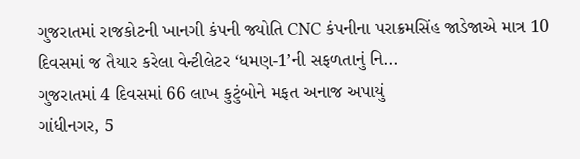ગુજરાતમાં રાજકોટની ખાનગી કંપની જ્યોતિ CNC કંપનીના પરાક્રમસિંહ જાડેજાએ માત્ર 10 દિવસમાં જ તૈયાર કરેલા વેન્ટીલેટર ‘ધમણ-1’ની સફળતાનું નિ...
ગુજરાતમાં 4 દિવસમાં 66 લાખ કુટુંબોને મફત અનાજ અપાયું
ગાંધીનગર, 5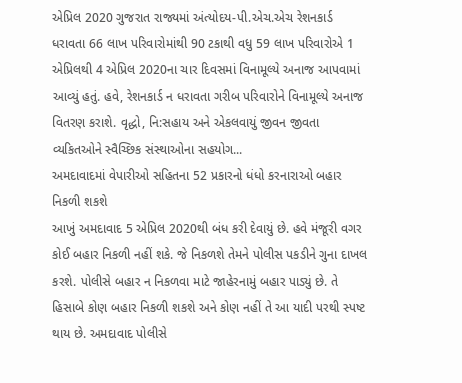એપ્રિલ 2020 ગુજરાત રાજ્યમાં અંત્યોદય-પી.એચ.એચ રેશનકાર્ડ ધરાવતા 66 લાખ પરિવારોમાંથી 90 ટકાથી વધુ 59 લાખ પરિવારોએ 1 એપ્રિલથી 4 એપ્રિલ 2020ના ચાર દિવસમાં વિનામૂલ્યે અનાજ આપવામાં આવ્યું હતું. હવે, રેશનકાર્ડ ન ધરાવતા ગરીબ પરિવારોને વિનામૂલ્યે અનાજ વિતરણ કરાશે. વૃદ્ધો, નિ:સહાય અને એકલવાયું જીવન જીવતા વ્યકિતઓને સ્વૈચ્છિક સંસ્થાઓના સહયોગ...
અમદાવાદમાં વેપારીઓ સહિતના 52 પ્રકારનો ધંધો કરનારાઓ બહાર નિકળી શકશે
આખું અમદાવાદ 5 એપ્રિલ 2020થી બંધ કરી દેવાયું છે. હવે મંજૂરી વગર કોઈ બહાર નિકળી નહીં શકે. જે નિકળશે તેમને પોલીસ પકડીને ગુના દાખલ કરશે. પોલીસે બહાર ન નિકળવા માટે જાહેરનામું બહાર પાડ્યું છે. તે હિસાબે કોણ બહાર નિકળી શકશે અને કોણ નહીં તે આ યાદી પરથી સ્પષ્ટ થાય છે. અમદાવાદ પોલીસે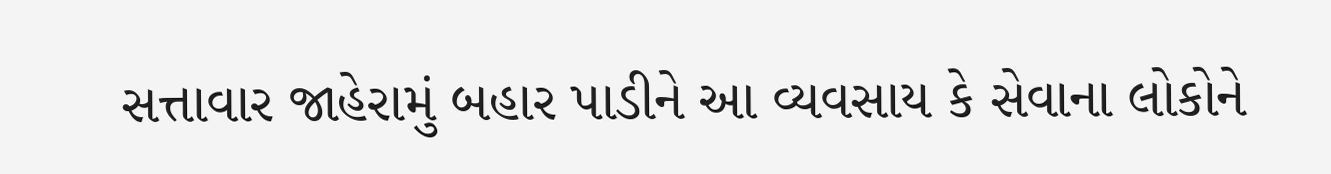સત્તાવાર જાહેરામું બહાર પાડીને આ વ્યવસાય કે સેવાના લોકોને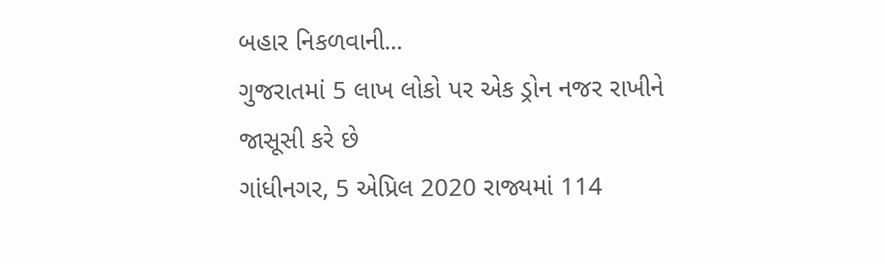બહાર નિકળવાની...
ગુજરાતમાં 5 લાખ લોકો પર એક ડ્રોન નજર રાખીને જાસૂસી કરે છે
ગાંધીનગર, 5 એપ્રિલ 2020 રાજ્યમાં 114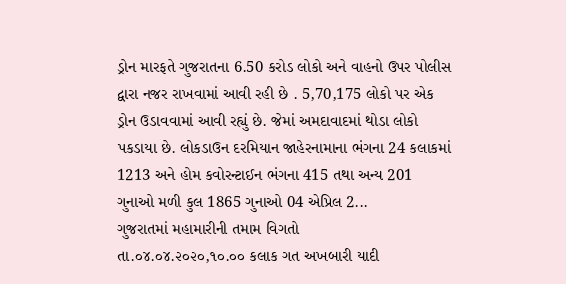ડ્રોન મારફતે ગુજરાતના 6.50 કરોડ લોકો અને વાહનો ઉપર પોલીસ દ્વારા નજર રાખવામાં આવી રહી છે . 5,70,175 લોકો પર એક ડ્રોન ઉડાવવામાં આવી રહ્યું છે. જેમાં અમદાવાદમાં થોડા લોકો પકડાયા છે. લોકડાઉન દરમિયાન જાહેરનામાના ભંગના 24 કલાકમાં 1213 અને હોમ કવોરન્ટાઈન ભંગના 415 તથા અન્ય 201 ગુનાઓ મળી કુલ 1865 ગુનાઓ 04 એપ્રિલ 2...
ગુજરાતમાં મહામારીની તમામ વિગતો
તા.૦૪.૦૪.૨૦૨૦,૧૦.૦૦ કલાક ગત અખબારી યાદી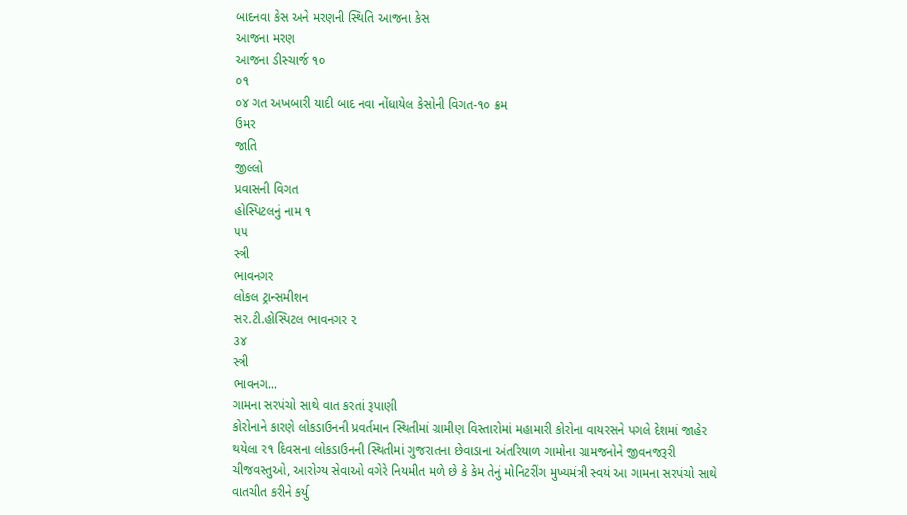બાદનવા કેસ અને મરણની સ્થિતિ આજના કેસ
આજના મરણ
આજના ડીસ્ચાર્જ ૧૦
૦૧
૦૪ ગત અખબારી યાદી બાદ નવા નોંધાયેલ કેસોની વિગત-૧૦ ક્રમ
ઉમર
જાતિ
જીલ્લો
પ્રવાસની વિગત
હોસ્પિટલનું નામ ૧
૫૫
સ્ત્રી
ભાવનગર
લોકલ ટ્રાન્સમીશન
સર.ટી.હોસ્પિટલ ભાવનગર ૨
૩૪
સ્ત્રી
ભાવનગ...
ગામના સરપંચો સાથે વાત કરતાં રૂપાણી
કોરોનાને કારણે લોકડાઉનની પ્રવર્તમાન સ્થિતીમાં ગ્રામીણ વિસ્તારોમાં મહામારી કોરોના વાયરસને પગલે દેશમાં જાહેર થયેલા ર૧ દિવસના લોકડાઉનની સ્થિતીમાં ગુજરાતના છેવાડાના અંતરિયાળ ગામોના ગ્રામજનોને જીવનજરૂરી ચીજવસ્તુઓ, આરોગ્ય સેવાઓ વગેરે નિયમીત મળે છે કે કેમ તેનું મોનિટરીંગ મુખ્યમંત્રી સ્વયં આ ગામના સરપંચો સાથે વાતચીત કરીને કર્યુ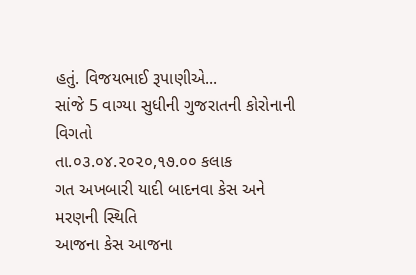હતું. વિજયભાઈ રૂપાણીએ...
સાંજે 5 વાગ્યા સુધીની ગુજરાતની કોરોનાની વિગતો
તા.૦૩.૦૪.૨૦૨૦,૧૭.૦૦ કલાક
ગત અખબારી યાદી બાદનવા કેસ અને મરણની સ્થિતિ
આજના કેસ આજના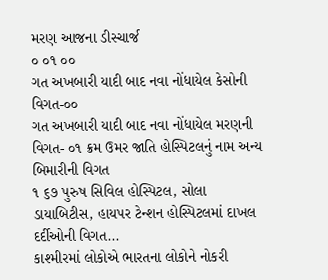મરણ આજના ડીસ્ચાર્જ
૦ ૦૧ ૦૦
ગત અખબારી યાદી બાદ નવા નોંધાયેલ કેસોની વિગત-૦૦
ગત અખબારી યાદી બાદ નવા નોંધાયેલ મરણની વિગત- ૦૧ ક્રમ ઉમર જાતિ હોસ્પિટલનું નામ અન્ય બિમારીની વિગત
૧ ૬૭ પુરુષ સિવિલ હોસ્પિટલ, સોલા ડાયાબિટીસ, હાયપર ટેન્શન હોસ્પિટલમાં દાખલ દર્દીઓની વિગત...
કાશ્મીરમાં લોકોએ ભારતના લોકોને નોકરી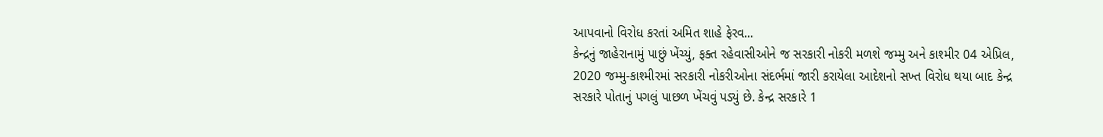આપવાનો વિરોધ કરતાં અમિત શાહે ફેરવ...
કેન્દ્રનું જાહેરાનામું પાછું ખેંચ્યું, ફક્ત રહેવાસીઓને જ સરકારી નોકરી મળશે જમ્મુ અને કાશ્મીર 04 એપ્રિલ, 2020 જમ્મુ-કાશ્મીરમાં સરકારી નોકરીઓના સંદર્ભમાં જારી કરાયેલા આદેશનો સખ્ત વિરોધ થયા બાદ કેન્દ્ર સરકારે પોતાનું પગલું પાછળ ખેંચવું પડ્યું છે. કેન્દ્ર સરકારે 1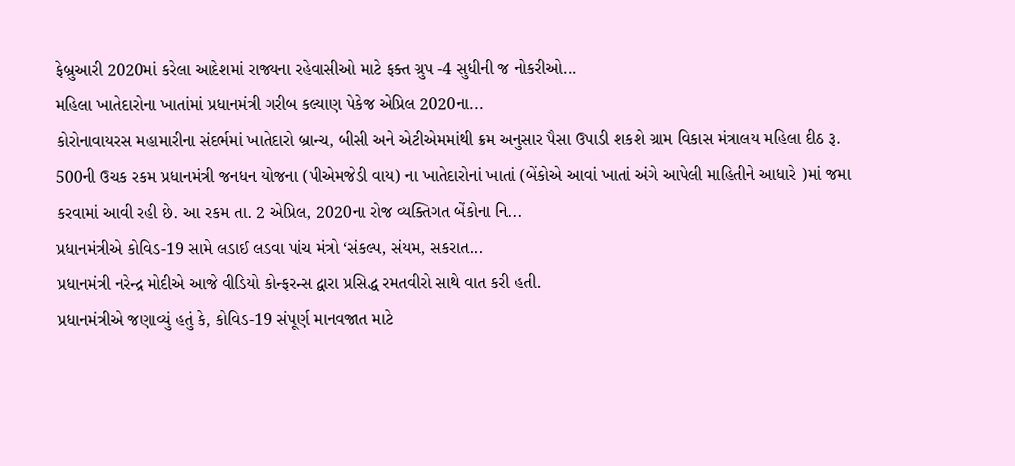ફેબ્રુઆરી 2020માં કરેલા આદેશમાં રાજ્યના રહેવાસીઓ માટે ફક્ત ગ્રુપ -4 સુધીની જ નોકરીઓ...
મહિલા ખાતેદારોના ખાતાંમાં પ્રધાનમંત્રી ગરીબ કલ્યાણ પેકેજ એપ્રિલ 2020ના...
કોરોનાવાયરસ મહામારીના સંદર્ભમાં ખાતેદારો બ્રાન્ચ, બીસી અને એટીએમમાંથી ક્રમ અનુસાર પૈસા ઉપાડી શકશે ગ્રામ વિકાસ મંત્રાલય મહિલા દીઠ રૂ. 500ની ઉચક રકમ પ્રધાનમંત્રી જનધન યોજના (પીએમજેડી વાય) ના ખાતેદારોનાં ખાતાં (બેંકોએ આવાં ખાતાં અંગે આપેલી માહિતીને આધારે )માં જમા કરવામાં આવી રહી છે. આ રકમ તા. 2 એપ્રિલ, 2020ના રોજ વ્યક્તિગત બેંકોના નિ...
પ્રધાનમંત્રીએ કોવિડ-19 સામે લડાઈ લડવા પાંચ મંત્રો ‘સંકલ્પ, સંયમ, સકરાત...
પ્રધાનમંત્રી નરેન્દ્ર મોદીએ આજે વીડિયો કોન્ફરન્સ દ્વારા પ્રસિદ્ધ રમતવીરો સાથે વાત કરી હતી.
પ્રધાનમંત્રીએ જણાવ્યું હતું કે, કોવિડ-19 સંપૂર્ણ માનવજાત માટે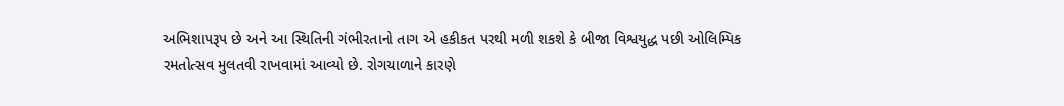અભિશાપરૂપ છે અને આ સ્થિતિની ગંભીરતાનો તાગ એ હકીકત પરથી મળી શકશે કે બીજા વિશ્વયુદ્ધ પછી ઓલિમ્પિક રમતોત્સવ મુલતવી રાખવામાં આવ્યો છે. રોગચાળાને કારણે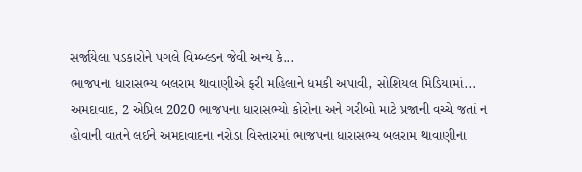સર્જાયેલા પડકારોને પગલે વિમ્બ્લ્ડન જેવી અન્ય કે...
ભાજપના ધારાસભ્ય બલરામ થાવાણીએ ફરી મહિલાને ધમકી અપાવી, સોશિયલ મિડિયામાં...
અમદાવાદ, 2 એપ્રિલ 2020 ભાજપના ધારાસભ્યો કોરોના અને ગરીબો માટે પ્રજાની વચ્ચે જતાં ન હોવાની વાતને લઈને અમદાવાદના નરોડા વિસ્તારમાં ભાજપના ધારાસભ્ય બલરામ થાવાણીના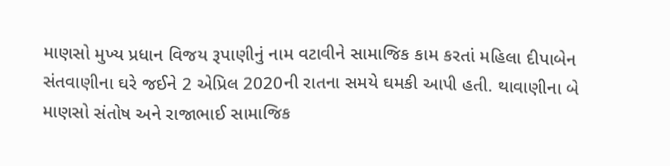માણસો મુખ્ય પ્રધાન વિજય રૂપાણીનું નામ વટાવીને સામાજિક કામ કરતાં મહિલા દીપાબેન સંતવાણીના ઘરે જઈને 2 એપ્રિલ 2020ની રાતના સમયે ઘમકી આપી હતી. થાવાણીના બે માણસો સંતોષ અને રાજાભાઈ સામાજિક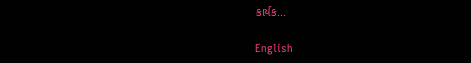કાર્યક...

English